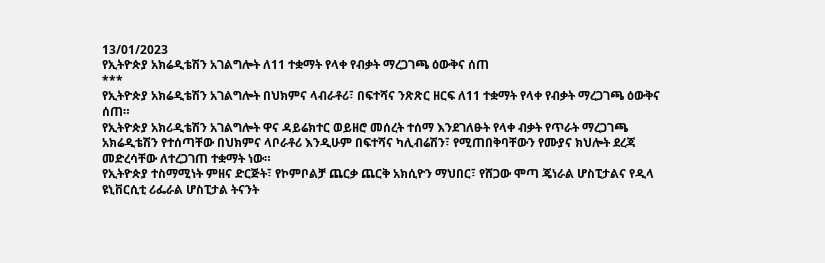13/01/2023
የኢትዮጵያ አክሬዲቴሽን አገልግሎት ለ11 ተቋማት የላቀ የብቃት ማረጋገጫ ዕውቅና ሰጠ
***
የኢትዮጵያ አክሬዲቴሽን አገልግሎት በህክምና ላብራቶሪ፣ በፍተሻና ንጽጽር ዘርፍ ለ11 ተቋማት የላቀ የብቃት ማረጋገጫ ዕውቅና ሰጠ።
የኢትዮጵያ አክሪዲቴሽን አገልግሎት ዋና ዳይሬክተር ወይዘሮ መሰረት ተሰማ እንደገለፁት የላቀ ብቃት የጥራት ማረጋገጫ አክሬዲቴሽን የተሰጣቸው በህክምና ላቦራቶሪ እንዲሁም በፍተሻና ካሊብሬሽን፣ የሚጠበቅባቸውን የሙያና ክህሎት ደረጃ መድረሳቸው ለተረጋገጠ ተቋማት ነው።
የኢትዮጵያ ተስማሚነት ምዘና ድርጅት፣ የኮምቦልቻ ጨርቃ ጨርቅ አክሲዮን ማህበር፣ የሸጋው ሞጣ ጄነራል ሆስፒታልና የዲላ ዩኒቨርሲቲ ሪፌራል ሆስፒታል ትናንት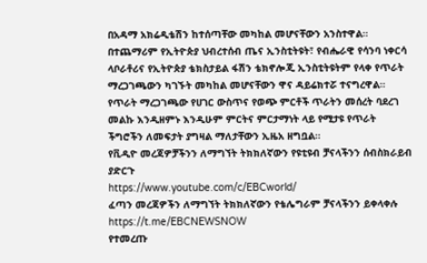በአዳማ አክሬዲቴሽን ከተሰጣቸው መካከል መሆናቸውን አንስተዋል።
በተጨማሪም የኢትዮጵያ ህብረተሰብ ጤና ኢንስቲትዩት፣ የብሔራዊ የሳንባ ነቀርሳ ላቦራቶሪና የኢትዮጵያ ቴክስታይል ፋሽን ቴክኖሎጂ ኢንስቲትዩትም የላቀ የጥራት ማረጋገጫውን ካገኙት መካከል መሆናቸውን ዋና ዳይሬክተሯ ተናግረዋል።
የጥራት ማረጋገጫው የሀገር ውስጥና የወጭ ምርቶች ጥራትን መሰረት ባደረገ መልኩ እንዲዘምኑ እንዲሁም ምርትና ምርታማነት ላይ የሚታዩ የጥራት ችግሮችን ለመፍታት ያግዛል ማለታቸውን ኢዜአ ዘግቧል።
የቪዲዮ መረጃዎቻችንን ለማግኘት ትክክለኛውን የዩቲዩብ ቻናላችንን ሰብስክራይብ ያድርጉ
https://www.youtube.com/c/EBCworld/
ፈጣን መረጃዎችን ለማግኘት ትክክለኛውን የቴሌግራም ቻናላችንን ይቀላቀሉ
https://t.me/EBCNEWSNOW
የተመረጡ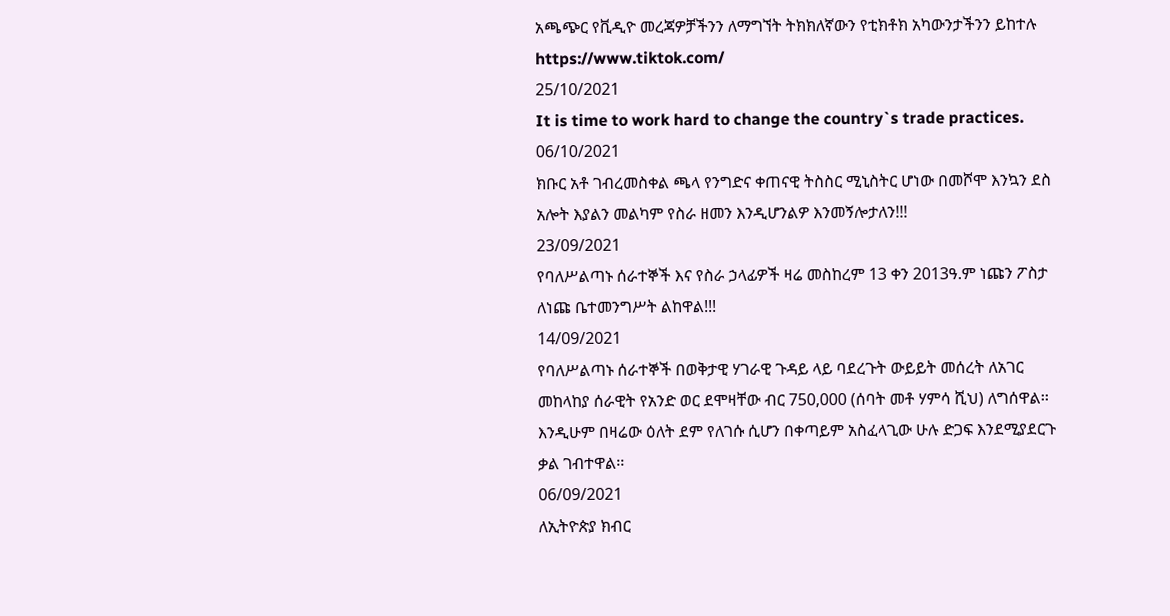አጫጭር የቪዲዮ መረጃዎቻችንን ለማግኘት ትክክለኛውን የቲክቶክ አካውንታችንን ይከተሉ
https://www.tiktok.com/
25/10/2021
It is time to work hard to change the country`s trade practices.
06/10/2021
ክቡር አቶ ገብረመስቀል ጫላ የንግድና ቀጠናዊ ትስስር ሚኒስትር ሆነው በመሾሞ እንኳን ደስ አሎት እያልን መልካም የስራ ዘመን እንዲሆንልዎ እንመኝሎታለን!!!
23/09/2021
የባለሥልጣኑ ሰራተኞች እና የስራ ኃላፊዎች ዛሬ መስከረም 13 ቀን 2013ዓ.ም ነጩን ፖስታ ለነጩ ቤተመንግሥት ልከዋል!!!
14/09/2021
የባለሥልጣኑ ሰራተኞች በወቅታዊ ሃገራዊ ጉዳይ ላይ ባደረጉት ውይይት መሰረት ለአገር መከላከያ ሰራዊት የአንድ ወር ደሞዛቸው ብር 750,000 (ሰባት መቶ ሃምሳ ሺህ) ለግሰዋል፡፡ እንዲሁም በዛሬው ዕለት ደም የለገሱ ሲሆን በቀጣይም አስፈላጊው ሁሉ ድጋፍ እንደሚያደርጉ ቃል ገብተዋል፡፡
06/09/2021
ለኢትዮጵያ ክብር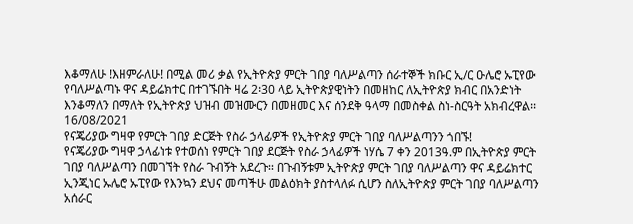እቆማለሁ !እዘምራለሁ! በሚል መሪ ቃል የኢትዮጵያ ምርት ገበያ ባለሥልጣን ሰራተኞች ክቡር ኢ/ር ዑሌሮ ኡፒየው የባለሥልጣኑ ዋና ዳይሬክተር በተገኙበት ዛሬ 2፡30 ላይ ኢትዮጵያዊነትን በመዘከር ለኢትዮጵያ ክብር በአንድነት እንቆማለን በማለት የኢትዮጵያ ህዝብ መዝሙርን በመዘመር እና ሰንደቅ ዓላማ በመስቀል ስነ-ስርዓት አክብረዋል፡፡
16/08/2021
የናጄሪያው ግዛዋ የምርት ገበያ ድርጅት የስራ ኃላፊዎች የኢትዮጵያ ምርት ገበያ ባለሥልጣንን ጎበኙ!
የናጄሪያው ግዛዋ ኃላፊነቱ የተወሰነ የምርት ገበያ ደርጅት የስራ ኃላፊዎች ነሃሴ 7 ቀን 2013ዓ.ም በኢትዮጵያ ምርት ገበያ ባለሥልጣን በመገኘት የስራ ጉብኝት አደረጉ፡፡ በጉብኝቱም ኢትዮጵያ ምርት ገበያ ባለሥልጣን ዋና ዳይሬክተር ኢንጂነር ኡሌሮ ኡፒየው የእንኳን ደህና መጣችሁ መልዕክት ያስተላለፉ ሲሆን ስለኢትዮጵያ ምርት ገበያ ባለሥልጣን አሰራር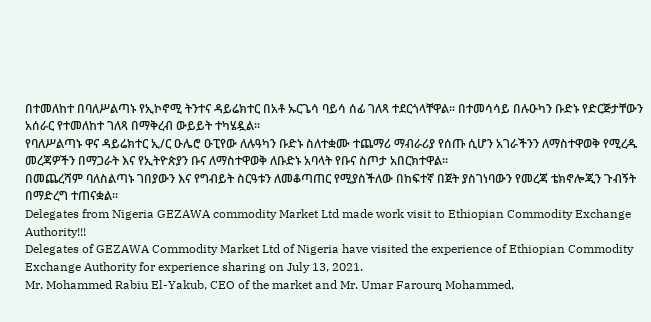በተመለከተ በባለሥልጣኑ የኢኮኖሚ ትንተና ዳይሬክተር በአቶ ኡርጌሳ ባይሳ ሰፊ ገለጻ ተደርጎላቸዋል፡፡ በተመሳሳይ በሉዑካን ቡድኑ የድርጅታቸውን አሰራር የተመለከተ ገለጻ በማቅረብ ውይይት ተካሄዷል፡፡
የባለሥልጣኑ ዋና ዳይሬክተር ኢ/ር ዑሌሮ ዑፒየው ለሉዓካን ቡድኑ ስለተቋሙ ተጨማሪ ማብራሪያ የሰጡ ሲሆን አገራችንን ለማስተዋወቅ የሚረዱ መረጃዎችን በማጋራት እና የኢትዮጵያን ቡና ለማስተዋወቅ ለቡድኑ አባላት የቡና ስጦታ አበርክተዋል፡፡
በመጨረሻም ባለስልጣኑ ገበያውን እና የግብይት ስርዓቱን ለመቆጣጠር የሚያስችለው በከፍተኛ በጀት ያስገነባውን የመረጃ ቴክኖሎጂን ጉብኝት በማድረግ ተጠናቋል፡፡
Delegates from Nigeria GEZAWA commodity Market Ltd made work visit to Ethiopian Commodity Exchange Authority!!!
Delegates of GEZAWA Commodity Market Ltd of Nigeria have visited the experience of Ethiopian Commodity Exchange Authority for experience sharing on July 13, 2021.
Mr. Mohammed Rabiu El-Yakub, CEO of the market and Mr. Umar Farourq Mohammed,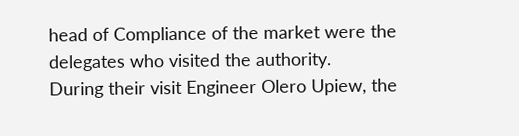head of Compliance of the market were the delegates who visited the authority.
During their visit Engineer Olero Upiew, the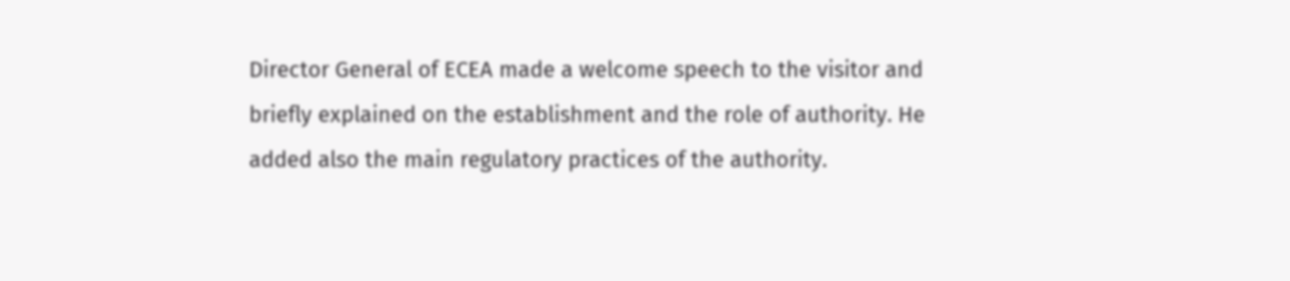Director General of ECEA made a welcome speech to the visitor and briefly explained on the establishment and the role of authority. He added also the main regulatory practices of the authority.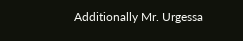Additionally Mr. Urgessa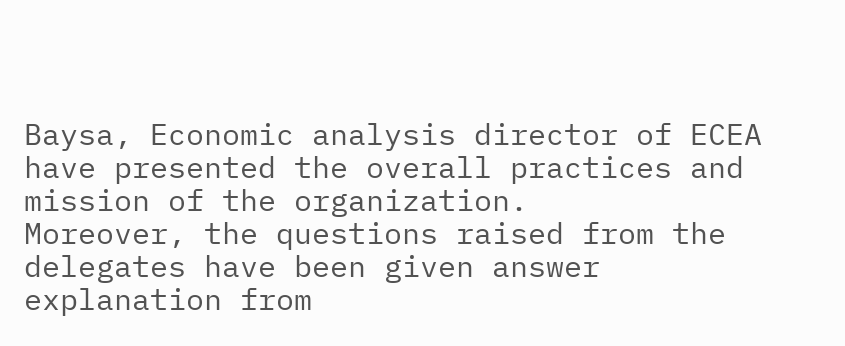Baysa, Economic analysis director of ECEA have presented the overall practices and mission of the organization.
Moreover, the questions raised from the delegates have been given answer explanation from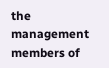the management members of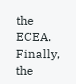the ECEA.
Finally, the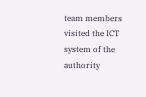team members visited the ICT system of the authority